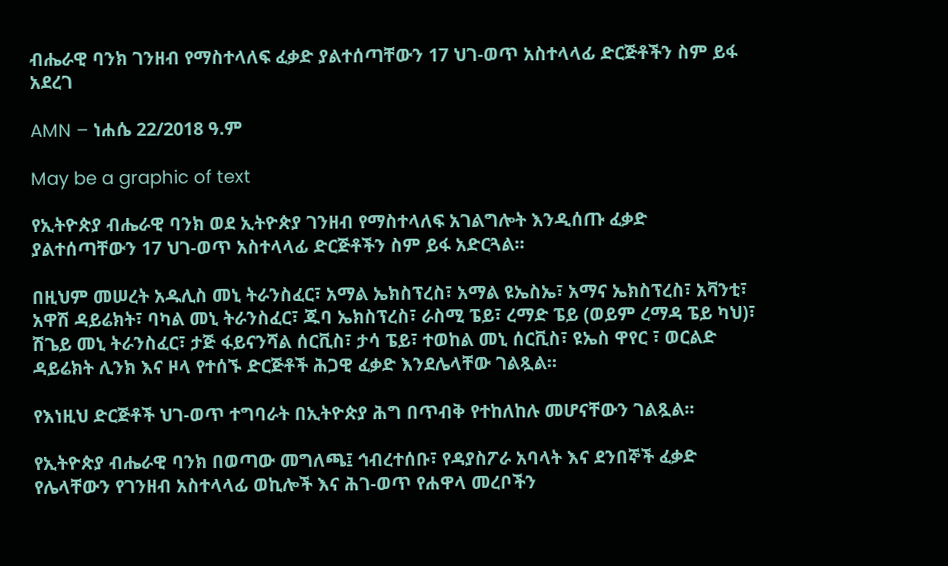ብሔራዊ ባንክ ገንዘብ የማስተላለፍ ፈቃድ ያልተሰጣቸውን 17 ህገ-ወጥ አስተላላፊ ድርጅቶችን ስም ይፋ አደረገ

AMN – ነሐሴ 22/2018 ዓ.ም

May be a graphic of text

የኢትዮጵያ ብሔራዊ ባንክ ወደ ኢትዮጵያ ገንዘብ የማስተላለፍ አገልግሎት እንዲሰጡ ፈቃድ ያልተሰጣቸውን 17 ህገ-ወጥ አስተላላፊ ድርጅቶችን ስም ይፋ አድርጓል።

በዚህም መሠረት አዱሊስ መኒ ትራንስፈር፣ አማል ኤክስፕረስ፣ አማል ዩኤስኤ፣ አማና ኤክስፕረስ፣ አቫንቲ፣ አዋሽ ዳይሬክት፣ ባካል መኒ ትራንስፈር፣ ጁባ ኤክስፕረስ፣ ራስሚ ፔይ፣ ረማድ ፔይ (ወይም ረማዳ ፔይ ካህ)፣ ሽጌይ መኒ ትራንስፈር፣ ታጅ ፋይናንሻል ሰርቪስ፣ ታሳ ፔይ፣ ተወከል መኒ ሰርቪስ፣ ዩኤስ ዋየር ፣ ወርልድ ዳይሬክት ሊንክ እና ዞላ የተሰኙ ድርጅቶች ሕጋዊ ፈቃድ እንደሌላቸው ገልጿል።

የእነዚህ ድርጅቶች ህገ-ወጥ ተግባራት በኢትዮጵያ ሕግ በጥብቅ የተከለከሉ መሆናቸውን ገልጿል፡፡

የኢትዮጵያ ብሔራዊ ባንክ በወጣው መግለጫ፤ ኅብረተሰቡ፣ የዳያስፖራ አባላት እና ደንበኞች ፈቃድ የሌላቸውን የገንዘብ አስተላላፊ ወኪሎች እና ሕገ-ወጥ የሐዋላ መረቦችን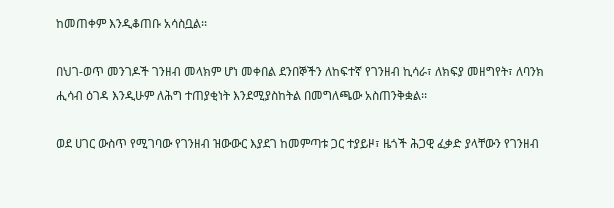ከመጠቀም እንዲቆጠቡ አሳስቧል፡፡

በህገ-ወጥ መንገዶች ገንዘብ መላክም ሆነ መቀበል ደንበኞችን ለከፍተኛ የገንዘብ ኪሳራ፣ ለክፍያ መዘግየት፣ ለባንክ ሒሳብ ዕገዳ እንዲሁም ለሕግ ተጠያቂነት እንደሚያስከትል በመግለጫው አስጠንቅቋል፡፡

ወደ ሀገር ውስጥ የሚገባው የገንዘብ ዝውውር እያደገ ከመምጣቱ ጋር ተያይዞ፣ ዜጎች ሕጋዊ ፈቃድ ያላቸውን የገንዘብ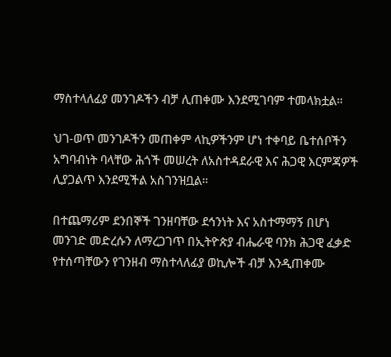ማስተላለፊያ መንገዶችን ብቻ ሊጠቀሙ እንደሚገባም ተመላክቷል፡፡

ህገ-ወጥ መንገዶችን መጠቀም ላኪዎችንም ሆነ ተቀባይ ቤተሰቦችን አግባብነት ባላቸው ሕጎች መሠረት ለአስተዳደራዊ እና ሕጋዊ እርምጃዎች ሊያጋልጥ እንደሚችል አስገንዝቧል።

በተጨማሪም ደንበኞች ገንዘባቸው ደኅንነት እና አስተማማኝ በሆነ መንገድ መድረሱን ለማረጋገጥ በኢትዮጵያ ብሔራዊ ባንክ ሕጋዊ ፈቃድ የተሰጣቸውን የገንዘብ ማስተላለፊያ ወኪሎች ብቻ እንዲጠቀሙ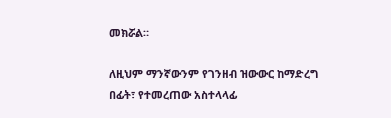መክሯል።

ለዚህም ማንኛውንም የገንዘብ ዝውውር ከማድረግ በፊት፣ የተመረጠው አስተላላፊ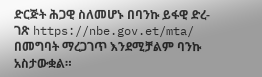ድርጅት ሕጋዊ ስለመሆኑ በባንኩ ይፋዊ ድረ-ገጽ https://nbe.gov.et/mta/ በመግባት ማረጋገጥ እንደሚቻልም ባንኩ አስታውቋል።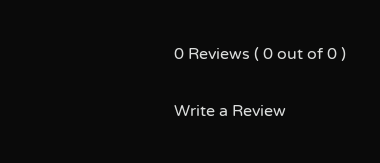0 Reviews ( 0 out of 0 )

Write a Review